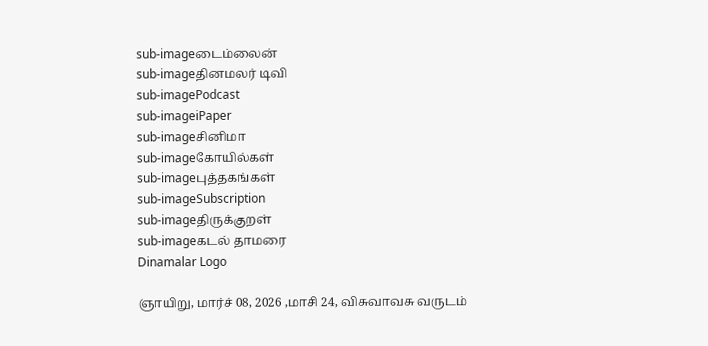sub-imageடைம்லைன்
sub-imageதினமலர் டிவி
sub-imagePodcast
sub-imageiPaper
sub-imageசினிமா
sub-imageகோயில்கள்
sub-imageபுத்தகங்கள்
sub-imageSubscription
sub-imageதிருக்குறள்
sub-imageகடல் தாமரை
Dinamalar Logo

ஞாயிறு, மார்ச் 08, 2026 ,மாசி 24, விசுவாவசு வருடம்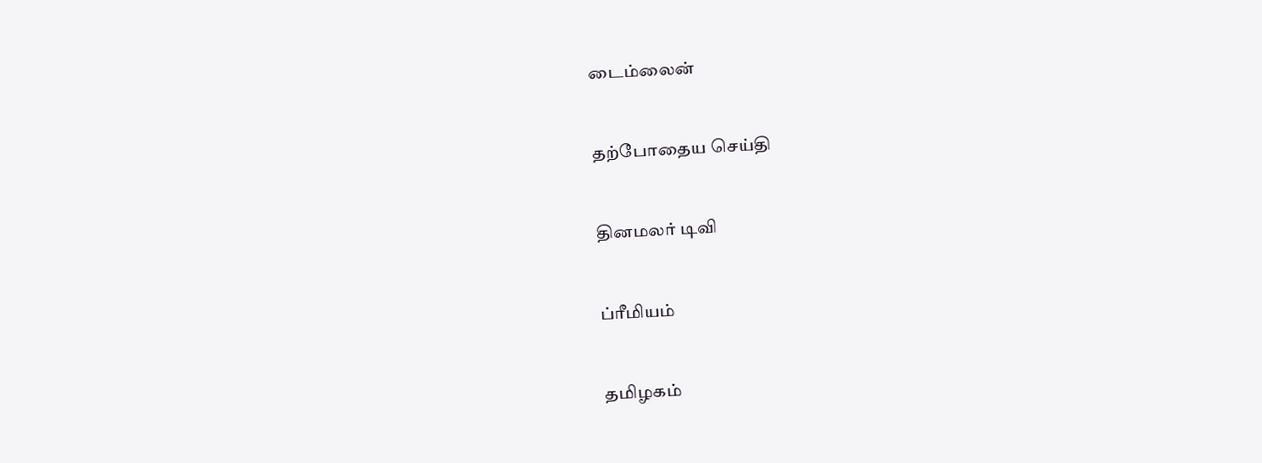டைம்லைன்


தற்போதைய செய்தி


தினமலர் டிவி


ப்ரீமியம்


தமிழகம்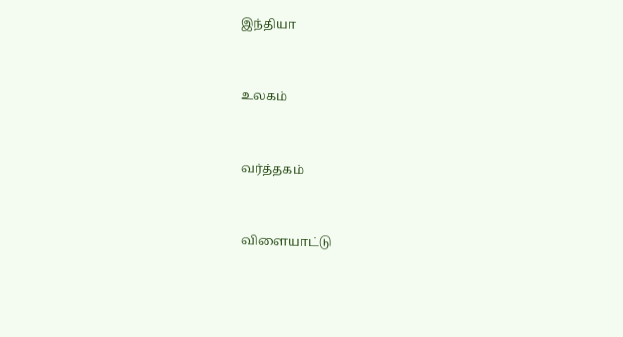இந்தியா


உலகம்


வர்த்தகம்


விளையாட்டு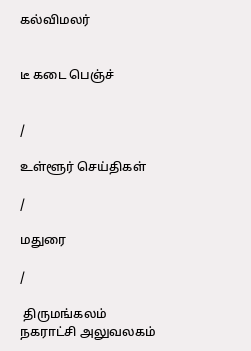கல்விமலர்


டீ கடை பெஞ்ச்


/

உள்ளூர் செய்திகள்

/

மதுரை

/

 திருமங்கலம் நகராட்சி அலுவலகம்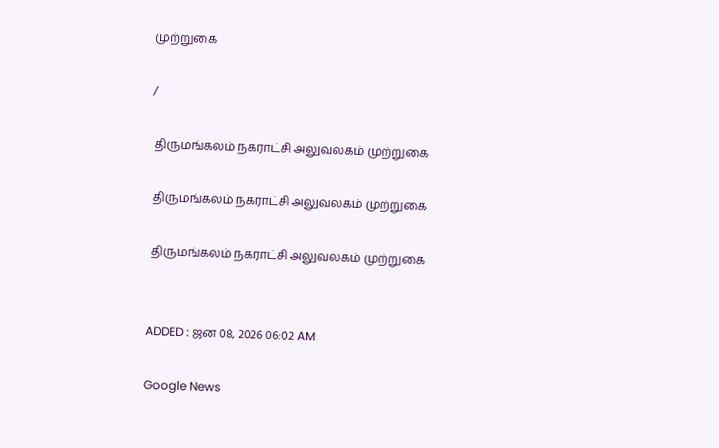முற்றுகை

/

 திருமங்கலம் நகராட்சி அலுவலகம் முற்றுகை

 திருமங்கலம் நகராட்சி அலுவலகம் முற்றுகை

 திருமங்கலம் நகராட்சி அலுவலகம் முற்றுகை


ADDED : ஜன 08, 2026 06:02 AM

Google News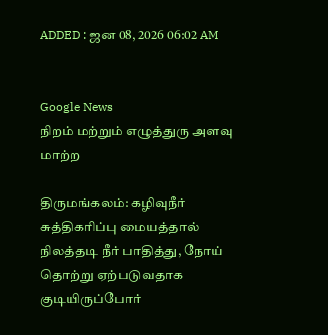ADDED : ஜன 08, 2026 06:02 AM


Google News
நிறம் மற்றும் எழுத்துரு அளவு மாற்ற

திருமங்கலம்: கழிவுநீர் சுத்திகரிப்பு மையத்தால் நிலத்தடி நீர் பாதித்து, நோய் தொற்று ஏற்படுவதாக குடியிருப்போர்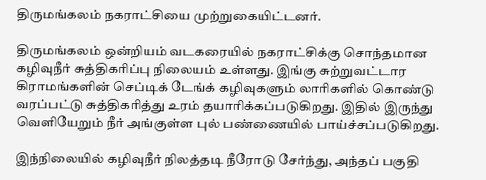திருமங்கலம் நகராட்சியை முற்றுகையிட்டனர்.

திருமங்கலம் ஒன்றியம் வடகரையில் நகராட்சிக்கு சொந்தமான கழிவுநீர் சுத்திகரிப்பு நிலையம் உள்ளது. இங்கு சுற்றுவட்டார கிராமங்களின் செப்டிக் டேங்க் கழிவுகளும் லாரிகளில் கொண்டு வரப்பட்டு சுத்திகரித்து உரம் தயாரிக்கப்படுகிறது. இதில் இருந்து வெளியேறும் நீர் அங்குள்ள புல் பண்ணையில் பாய்ச்சப்படுகிறது.

இந்நிலையில் கழிவுநீர் நிலத்தடி நீரோடு சேர்ந்து, அந்தப் பகுதி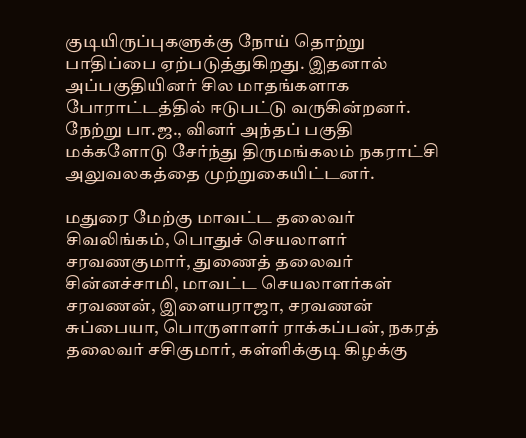குடியிருப்புகளுக்கு நோய் தொற்று பாதிப்பை ஏற்படுத்துகிறது. இதனால் அப்பகுதியினர் சில மாதங்களாக போராட்டத்தில் ஈடுபட்டு வருகின்றனர். நேற்று பா.ஜ., வினர் அந்தப் பகுதி மக்களோடு சேர்ந்து திருமங்கலம் நகராட்சி அலுவலகத்தை முற்றுகையிட்டனர்.

மதுரை மேற்கு மாவட்ட தலைவர் சிவலிங்கம், பொதுச் செயலாளர் சரவணகுமார், துணைத் தலைவர் சின்னச்சாமி, மாவட்ட செயலாளர்கள் சரவணன், இளையராஜா, சரவணன் சுப்பையா, பொருளாளர் ராக்கப்பன், நகரத் தலைவர் சசிகுமார், கள்ளிக்குடி கிழக்கு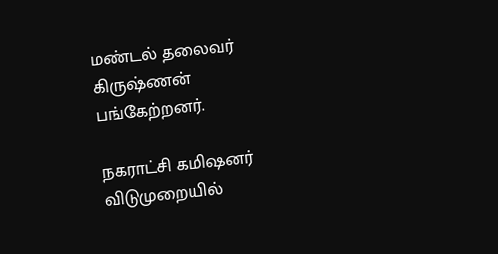மண்டல் தலைவர் கிருஷ்ணன் பங்கேற்றனர்.

நகராட்சி கமிஷனர் விடுமுறையில்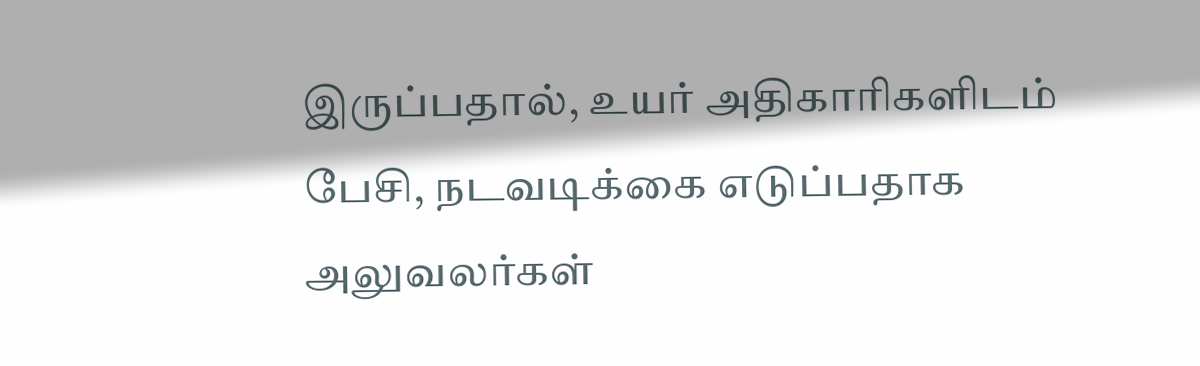இருப்பதால், உயர் அதிகாரிகளிடம் பேசி, நடவடிக்கை எடுப்பதாக அலுவலர்கள்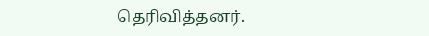தெரிவித்தனர்.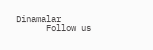Dinamalar
      Follow us